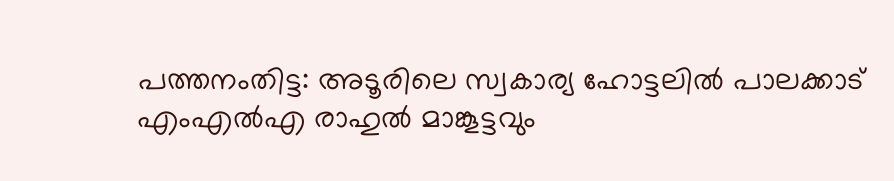പത്തനംതിട്ട: അ‌ടൂരിലെ സ്വകാര്യ ഹോട്ടലിൽ പാലക്കാട് എംഎൽഎ രാഹുൽ മാങ്കൂട്ടവും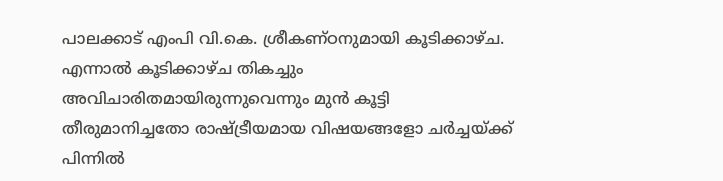പാലക്കാട് എംപി വി.കെ. ശ്രീകണ്‌ഠനുമായി കൂടിക്കാഴ്ച. എന്നാൽ കൂടിക്കാഴ്ച തികച്ചും അവിചാരിതമായിരുന്നുവെന്നും മുൻ കൂ‌ട്ടി തീരുമാനിച്ചതോ രാഷ്ട്രീയമായ വിഷയങ്ങളോ ചർച്ചയ്ക്ക് പിന്നിൽ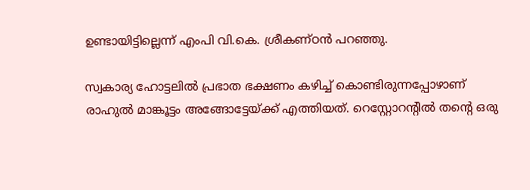ഉണ്ടായിട്ടില്ലെന്ന് എംപി വി.കെ. ശ്രീകണ്ഠൻ പറഞ്ഞു.

സ്വകാര്യ ഹോട്ടലിൽ പ്രഭാത ഭക്ഷണം കഴിച്ച് കൊണ്ടിരുന്നപ്പോഴാണ് രാഹുൽ മാങ്കൂട്ടം അങ്ങോട്ടേയ്ക്ക് എത്തിയത്. റെസ്റ്റോറന്‍റിൽ തന്‍റെ ഒരു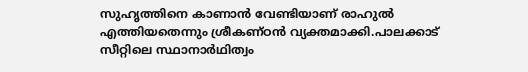സുഹൃത്തിനെ കാണാൻ വേണ്ടിയാണ് രാഹുൽ എത്തിയതെന്നും ശ്രീകണ്ഠൻ വ്യക്തമാക്കി.പാലക്കാട് സീറ്റിലെ സ്ഥാനാർഥിത്വം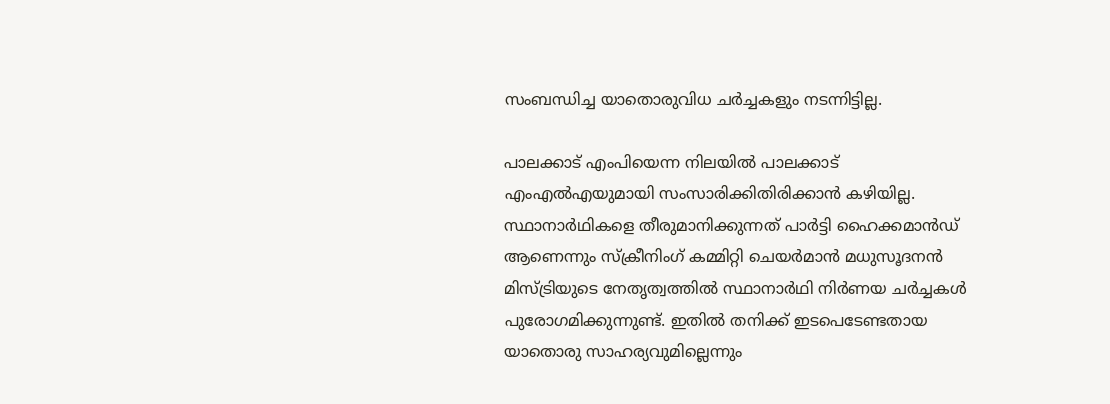സംബന്ധിച്ച യാതൊരുവിധ ചർച്ചകളും നടന്നിട്ടില്ല.

പാലക്കാട് എംപിയെന്ന നിലയിൽ പാലക്കാട് എംഎൽഎയുമായി സംസാരിക്കിതിരിക്കാന്‍ കഴിയില്ല. സ്ഥാനാർഥികളെ തീരുമാനിക്കുന്നത് പാർട്ടി ഹൈക്കമാൻഡ് ആണെന്നും സ്ക്രീനിംഗ് കമ്മിറ്റി ചെയർമാൻ മധുസൂദനൻ മിസ്ട്രിയുടെ നേതൃത്വത്തിൽ സ്ഥാനാർഥി നിർണയ ചർച്ചകൾ പുരോഗമിക്കുന്നുണ്ട്. ഇതിൽ തനിക്ക് ഇ‌ടപെടേണ്ടതായ യാതൊരു സാഹര്യവുമില്ലെന്നും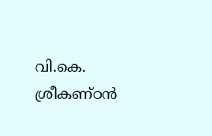വി.കെ. ശ്രീകണ്ഠൻ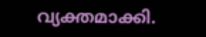വ്യക്തമാക്കി.